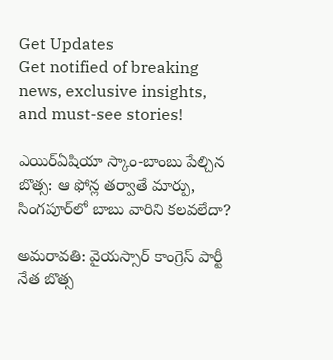Get Updates
Get notified of breaking news, exclusive insights, and must-see stories!

ఎయిర్ఏషియా స్కాం-బాంబు పేల్చిన బొత్స: ఆ ఫోన్ల తర్వాతే మార్పు, సింగపూర్‌లో బాబు వారిని కలవలేదా?

అమరావతి: వైయస్సార్ కాంగ్రెస్ పార్టీ నేత బొత్స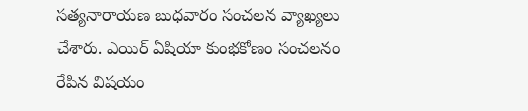సత్యనారాయణ బుధవారం సంచలన వ్యాఖ్యలు చేశారు. ఎయిర్ ఏషియా కుంభకోణం సంచలనం రేపిన విషయం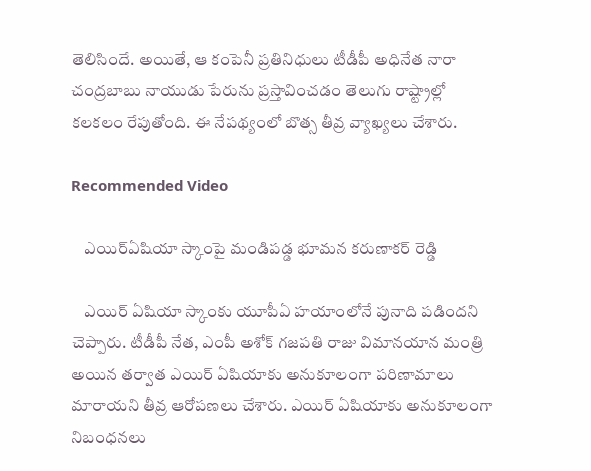తెలిసిందే. అయితే, ఆ కంపెనీ ప్రతినిధులు టీడీపీ అధినేత నారా చంద్రబాబు నాయుడు పేరును ప్రస్తావించడం తెలుగు రాష్ట్రాల్లో కలకలం రేపుతోంది. ఈ నేపథ్యంలో బొత్స తీవ్ర వ్యాఖ్యలు చేశారు.

Recommended Video

    ఎయిర్ఏషియా స్కాంపై మండిపడ్డ భూమన కరుణాకర్ రెడ్డి

    ఎయిర్ ఏషియా స్కాంకు యూపీఏ హయాంలోనే పునాది పడిందని చెప్పారు. టీడీపీ నేత, ఎంపీ అశోక్ గజపతి రాజు విమానయాన మంత్రి అయిన తర్వాత ఎయిర్ ఏషియాకు అనుకూలంగా పరిణామాలు మారాయని తీవ్ర ఆరోపణలు చేశారు. ఎయిర్ ఏషియాకు అనుకూలంగా నిబంధనలు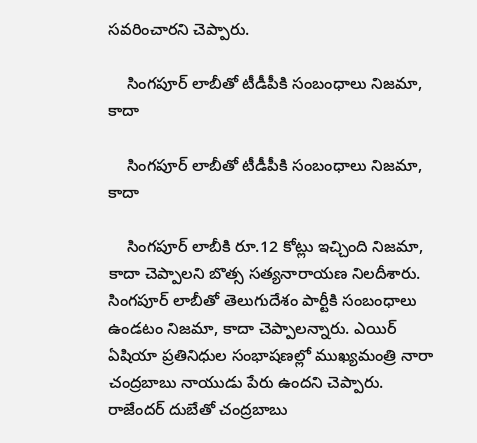సవరించారని చెప్పారు.

    సింగపూర్ లాబీతో టీడీపీకి సంబంధాలు నిజమా, కాదా

    సింగపూర్ లాబీతో టీడీపీకి సంబంధాలు నిజమా, కాదా

    సింగపూర్ లాబీకి రూ.12 కోట్లు ఇచ్చింది నిజమా, కాదా చెప్పాలని బొత్స సత్యనారాయణ నిలదీశారు. సింగపూర్ లాబీతో తెలుగుదేశం పార్టీకి సంబంధాలు ఉండటం నిజమా, కాదా చెప్పాలన్నారు. ఎయిర్ ఏషియా ప్రతినిధుల సంభాషణల్లో ముఖ్యమంత్రి నారా చంద్రబాబు నాయుడు పేరు ఉందని చెప్పారు. రాజేందర్ దుబేతో చంద్రబాబు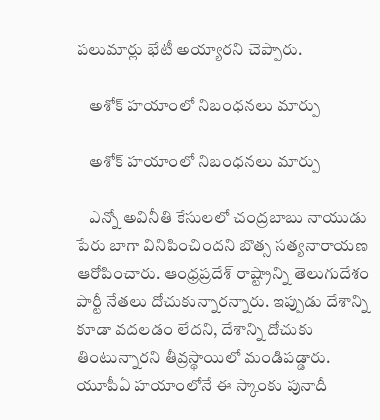పలుమార్లు భేటీ అయ్యారని చెప్పారు.

    అశోక్ హయాంలో నిబంధనలు మార్పు

    అశోక్ హయాంలో నిబంధనలు మార్పు

    ఎన్నో అవినీతి కేసులలో చంద్రబాబు నాయుడు పేరు బాగా వినిపించిందని బొత్స సత్యనారాయణ ఆరోపించారు. ఆంధ్రప్రదేశ్ రాష్ట్రాన్ని తెలుగుదేశం పార్టీ నేతలు దోచుకున్నారన్నారు. ఇప్పుడు దేశాన్ని కూడా వదలడం లేదని, దేశాన్ని దోచుకు తింటున్నారని తీవ్రస్థాయిలో మండిపడ్డారు. యూపీఏ హయాంలోనే ఈ స్కాంకు పునాదీ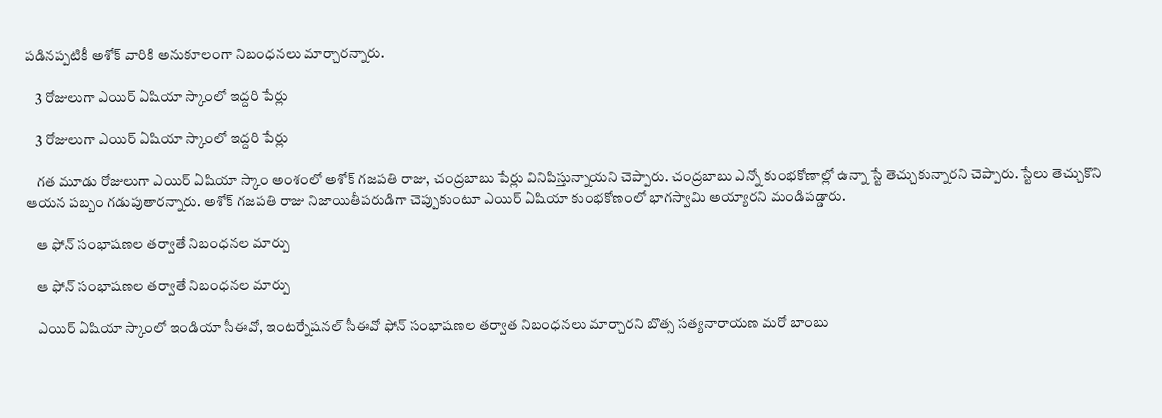పడినప్పటికీ అశోక్ వారికి అనుకూలంగా నిబంధనలు మార్చారన్నారు.

    3 రోజులుగా ఎయిర్ ఏషియా స్కాంలో ఇద్దరి పేర్లు

    3 రోజులుగా ఎయిర్ ఏషియా స్కాంలో ఇద్దరి పేర్లు

    గత మూడు రోజులుగా ఎయిర్ ఏషియా స్కాం అంశంలో అశోక్ గజపతి రాజు, చంద్రబాబు పేర్లు వినిపిస్తున్నాయని చెప్పారు. చంద్రబాబు ఎన్నో కుంభకోణాల్లో ఉన్నా స్టే తెచ్చుకున్నారని చెప్పారు. స్టేలు తెచ్చుకొని ఆయన పబ్బం గడుపుతారన్నారు. అశోక్ గజపతి రాజు నిజాయితీపరుడిగా చెప్పుకుంటూ ఎయిర్ ఏషియా కుంభకోణంలో భాగస్వామి అయ్యారని మండిపడ్డారు.

    ఆ ఫోన్ సంభాషణల తర్వాతే నిబంధనల మార్పు

    ఆ ఫోన్ సంభాషణల తర్వాతే నిబంధనల మార్పు

    ఎయిర్ ఏషియా స్కాంలో ఇండియా సీఈవో, ఇంటర్నేషనల్ సీఈవో ఫోన్ సంభాషణల తర్వాత నిబంధనలు మార్చారని బొత్స సత్యనారాయణ మరో బాంబు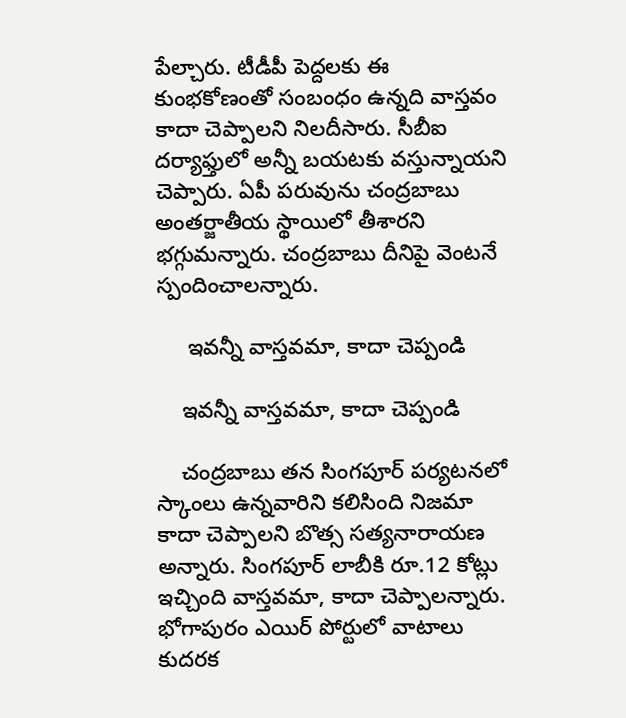పేల్చారు. టీడీపీ పెద్దలకు ఈ కుంభకోణంతో సంబంధం ఉన్నది వాస్తవం కాదా చెప్పాలని నిలదీసారు. సీబీఐ దర్యాఫ్తులో అన్నీ బయటకు వస్తున్నాయని చెప్పారు. ఏపీ పరువును చంద్రబాబు అంతర్జాతీయ స్థాయిలో తీశారని భగ్గుమన్నారు. చంద్రబాబు దీనిపై వెంటనే స్పందించాలన్నారు.

     ఇవన్నీ వాస్తవమా, కాదా చెప్పండి

    ఇవన్నీ వాస్తవమా, కాదా చెప్పండి

    చంద్రబాబు తన సింగపూర్ పర్యటనలో స్కాంలు ఉన్నవారిని కలిసింది నిజమా కాదా చెప్పాలని బొత్స సత్యనారాయణ అన్నారు. సింగపూర్ లాబీకి రూ.12 కోట్లు ఇచ్చింది వాస్తవమా, కాదా చెప్పాలన్నారు. భోగాపురం ఎయిర్ పోర్టులో వాటాలు కుదరక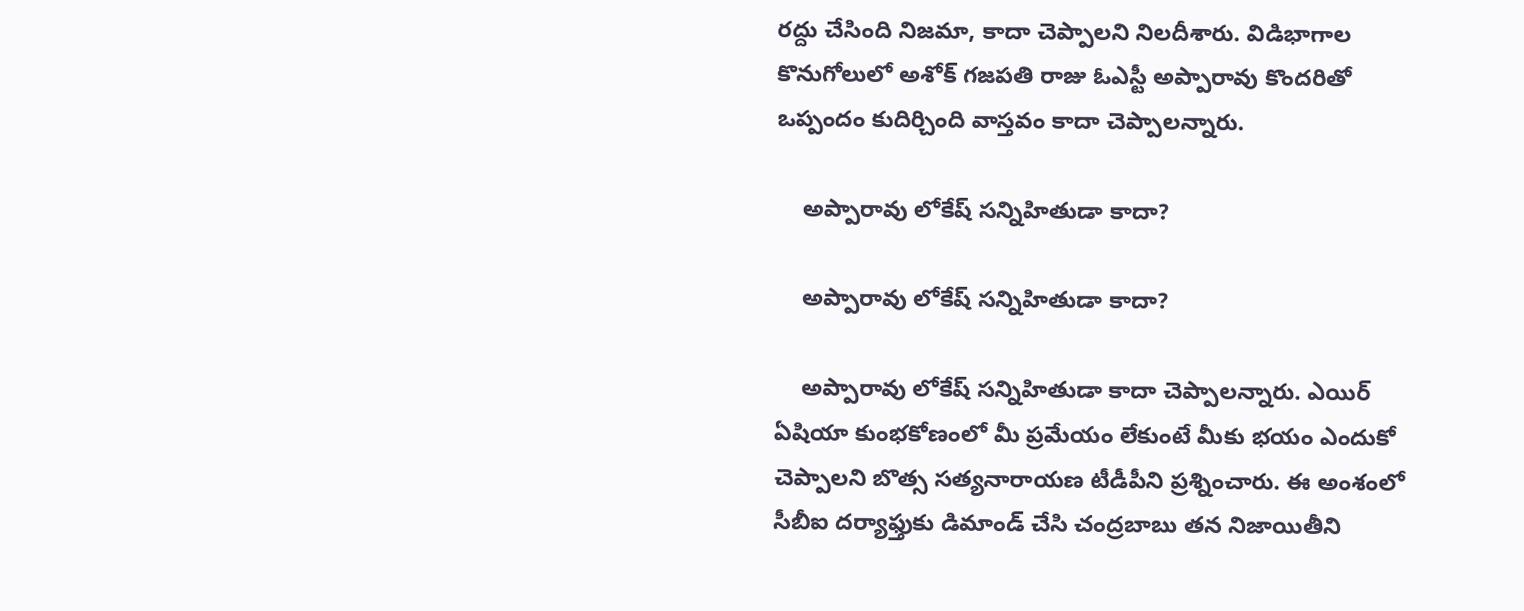రద్దు చేసింది నిజమా, కాదా చెప్పాలని నిలదీశారు. విడిభాగాల కొనుగోలులో అశోక్ గజపతి రాజు ఓఎస్టీ అప్పారావు కొందరితో ఒప్పందం కుదిర్చింది వాస్తవం కాదా చెప్పాలన్నారు.

    అప్పారావు లోకేష్ సన్నిహితుడా కాదా?

    అప్పారావు లోకేష్ సన్నిహితుడా కాదా?

    అప్పారావు లోకేష్ సన్నిహితుడా కాదా చెప్పాలన్నారు. ఎయిర్ ఏషియా కుంభకోణంలో మీ ప్రమేయం లేకుంటే మీకు భయం ఎందుకో చెప్పాలని బొత్స సత్యనారాయణ టీడీపీని ప్రశ్నించారు. ఈ అంశంలో సీబీఐ దర్యాఫ్తుకు డిమాండ్ చేసి చంద్రబాబు తన నిజాయితీని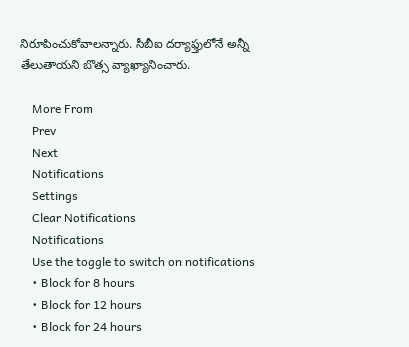నిరూపించుకోవాలన్నారు. సీబీఐ దర్యాఫ్తులోనే అన్నీ తేలుతాయని బొత్స వ్యాఖ్యానించారు.

    More From
    Prev
    Next
    Notifications
    Settings
    Clear Notifications
    Notifications
    Use the toggle to switch on notifications
    • Block for 8 hours
    • Block for 12 hours
    • Block for 24 hours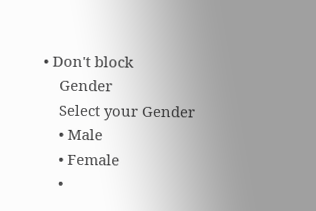• Don't block
    Gender
    Select your Gender
    • Male
    • Female
    •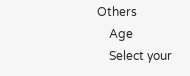Others
    Age
    Select your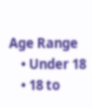Age Range
    • Under 18
    • 18 to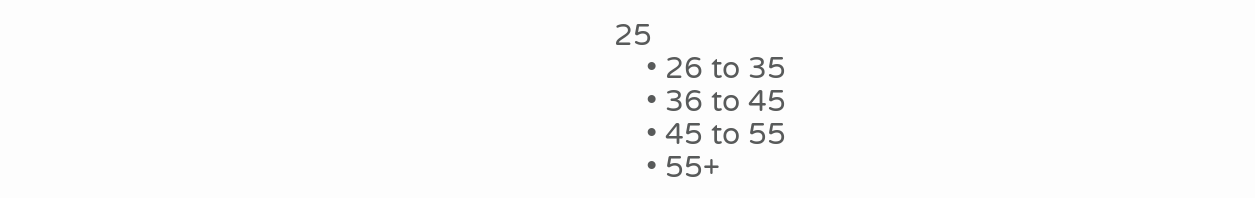25
    • 26 to 35
    • 36 to 45
    • 45 to 55
    • 55+